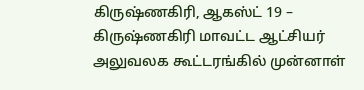கிருஷ்ணகிரி, ஆகஸ்ட் 19 –
கிருஷ்ணகிரி மாவட்ட ஆட்சியர் அலுவலக கூட்டரங்கில் முன்னாள்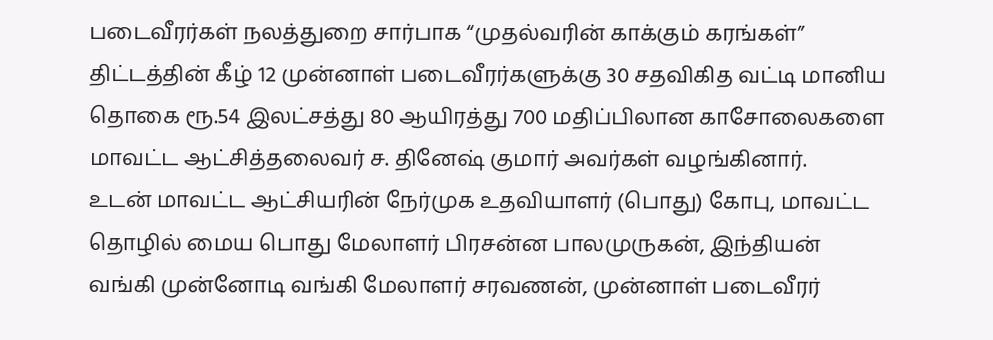படைவீரர்கள் நலத்துறை சார்பாக “முதல்வரின் காக்கும் கரங்கள்” திட்டத்தின் கீழ் 12 முன்னாள் படைவீரர்களுக்கு 30 சதவிகித வட்டி மானிய தொகை ரூ.54 இலட்சத்து 80 ஆயிரத்து 700 மதிப்பிலான காசோலைகளை மாவட்ட ஆட்சித்தலைவர் ச. தினேஷ் குமார் அவர்கள் வழங்கினார்.
உடன் மாவட்ட ஆட்சியரின் நேர்முக உதவியாளர் (பொது) கோபு, மாவட்ட தொழில் மைய பொது மேலாளர் பிரசன்ன பாலமுருகன், இந்தியன் வங்கி முன்னோடி வங்கி மேலாளர் சரவணன், முன்னாள் படைவீரர்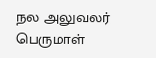நல அலுவலர் பெருமாள்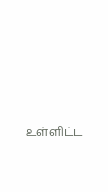உள்ளிட்ட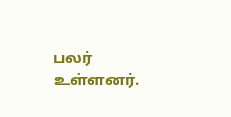பலர் உள்ளனர்.